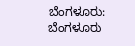ಬೆಂಗಳೂರು: ಬೆಂಗಳೂರು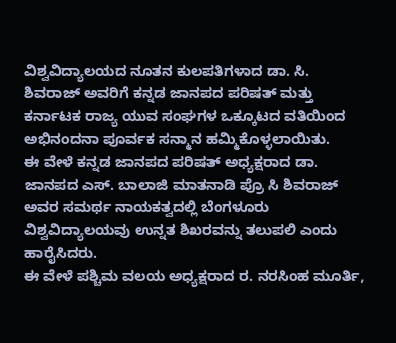ವಿಶ್ವವಿದ್ಯಾಲಯದ ನೂತನ ಕುಲಪತಿಗಳಾದ ಡಾ. ಸಿ. ಶಿವರಾಜ್ ಅವರಿಗೆ ಕನ್ನಡ ಜಾನಪದ ಪರಿಷತ್ ಮತ್ತು ಕರ್ನಾಟಕ ರಾಜ್ಯ ಯುವ ಸಂಘಗಳ ಒಕ್ಕೂಟದ ವತಿಯಿಂದ ಅಭಿನಂದನಾ ಪೂರ್ವಕ ಸನ್ಮಾನ ಹಮ್ಮಿಕೊಳ್ಳಲಾಯಿತು.
ಈ ವೇಳೆ ಕನ್ನಡ ಜಾನಪದ ಪರಿಷತ್ ಅಧ್ಯಕ್ಷರಾದ ಡಾ. ಜಾನಪದ ಎಸ್. ಬಾಲಾಜಿ ಮಾತನಾಡಿ ಪ್ರೊ ಸಿ ಶಿವರಾಜ್ ಅವರ ಸಮರ್ಥ ನಾಯಕತ್ವದಲ್ಲಿ ಬೆಂಗಳೂರು ವಿಶ್ವವಿದ್ಯಾಲಯವು ಉನ್ನತ ಶಿಖರವನ್ನು ತಲುಪಲಿ ಎಂದು ಹಾರೈಸಿದರು.
ಈ ವೇಳೆ ಪಶ್ಚಿಮ ವಲಯ ಅಧ್ಯಕ್ಷರಾದ ರ. ನರಸಿಂಹ ಮೂರ್ತಿ,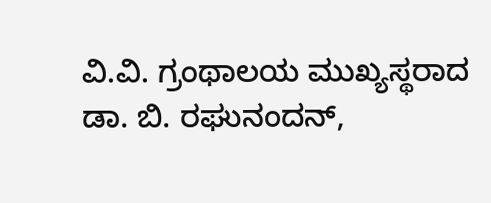ವಿ.ವಿ. ಗ್ರಂಥಾಲಯ ಮುಖ್ಯಸ್ಥರಾದ ಡಾ. ಬಿ. ರಘುನಂದನ್,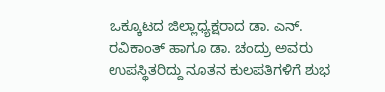ಒಕ್ಕೂಟದ ಜಿಲ್ಲಾಧ್ಯಕ್ಷರಾದ ಡಾ. ಎನ್. ರವಿಕಾಂತ್ ಹಾಗೂ ಡಾ. ಚಂದ್ರು ಅವರು ಉಪಸ್ಥಿತರಿದ್ದು ನೂತನ ಕುಲಪತಿಗಳಿಗೆ ಶುಭ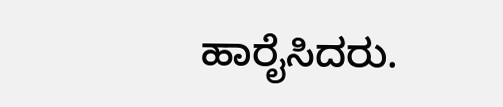ಹಾರೈಸಿದರು.